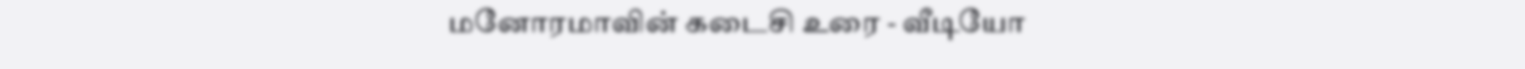மனோரமாவின் கடைசி உரை - வீடியோ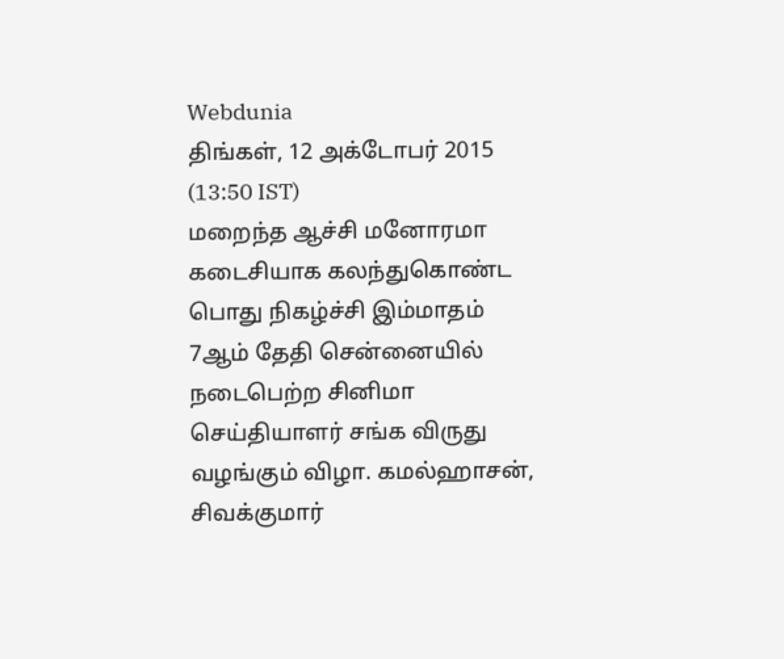Webdunia
திங்கள், 12 அக்டோபர் 2015 (13:50 IST)
மறைந்த ஆச்சி மனோரமா கடைசியாக கலந்துகொண்ட பொது நிகழ்ச்சி இம்மாதம் 7ஆம் தேதி சென்னையில் நடைபெற்ற சினிமா செய்தியாளர் சங்க விருது வழங்கும் விழா. கமல்ஹாசன், சிவக்குமார்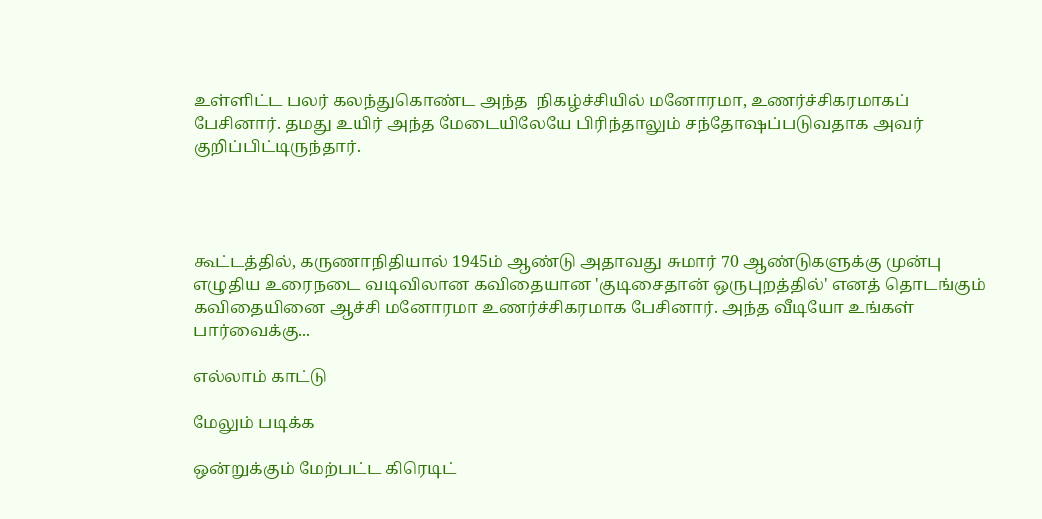உள்ளிட்ட பலர் கலந்துகொண்ட அந்த  நிகழ்ச்சியில் மனோரமா, உணர்ச்சிகரமாகப் பேசினார். தமது உயிர் அந்த மேடையிலேயே பிரிந்தாலும் சந்தோஷப்படுவதாக அவர் குறிப்பிட்டிருந்தார்.




கூட்டத்தில், கருணாநிதியால் 1945ம் ஆண்டு அதாவது சுமார் 70 ஆண்டுகளுக்கு முன்பு எழுதிய உரைநடை வடிவிலான கவிதையான 'குடிசைதான் ஒருபுறத்தில்' எனத் தொடங்கும் கவிதையினை ஆச்சி மனோரமா உணர்ச்சிகரமாக பேசினார். அந்த வீடியோ உங்கள் பார்வைக்கு...

எல்லாம் காட்டு

மேலும் படிக்க

ஒன்றுக்கும் மேற்பட்ட கிரெடிட்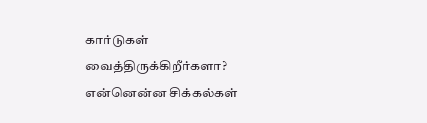கார்டுகள் வைத்திருக்கிறீர்களா? என்னென்ன சிக்கல்கள்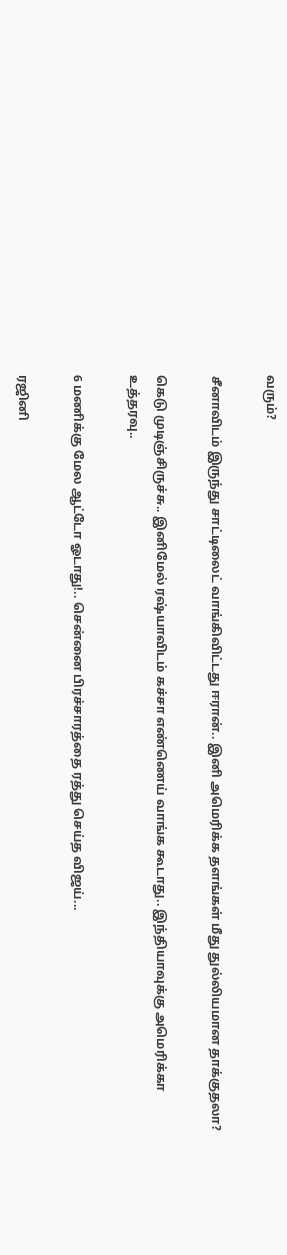வரும்?

சீனாவிடம் இருந்து சாட்டிலைட் வாங்கிவிட்டது ஈரான்.. இனி அமெரிக்க தளங்கள் மீது துல்லியமான தாக்குதலா?

கெடு முடிஞ்சிருச்சு.. இனிமேல் ரஷ்யாவிடம் கச்சா எண்ணெய் வாங்க கூடாது.. இந்தியாவுக்கு அமெரிக்கா உத்தரவு..

6 மணிக்கு மேல ஆட்டோ ஓடாது!.. சென்னை பிரச்சாரத்தை ரத்து செய்த விஜய்...

ரஜினி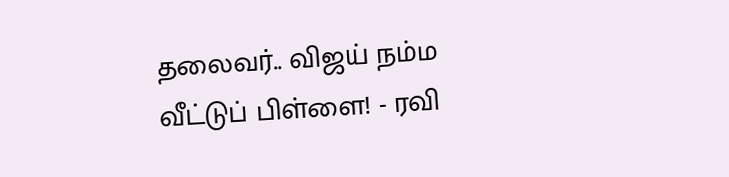தலைவர்.. விஜய் நம்ம வீட்டுப் பிள்ளை! - ரவி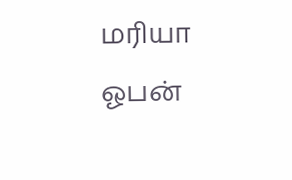மரியா ஓபன்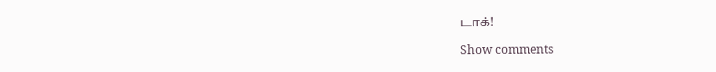டாக்!

Show comments